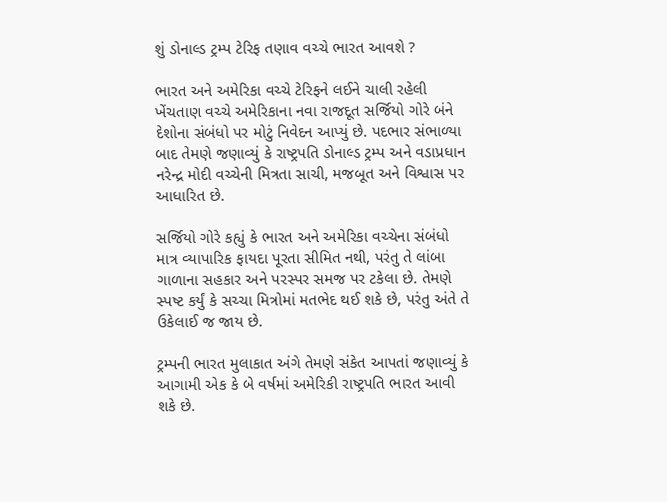શું ડોનાલ્ડ ટ્રમ્પ ટેરિફ તણાવ વચ્ચે ભારત આવશે ?

ભારત અને અમેરિકા વચ્ચે ટેરિફને લઈને ચાલી રહેલી ખેંચતાણ વચ્ચે અમેરિકાના નવા રાજદૂત સર્જિયો ગોરે બંને દેશોના સંબંધો પર મોટું નિવેદન આપ્યું છે. પદભાર સંભાળ્યા બાદ તેમણે જણાવ્યું કે રાષ્ટ્રપતિ ડોનાલ્ડ ટ્રમ્પ અને વડાપ્રધાન નરેન્દ્ર મોદી વચ્ચેની મિત્રતા સાચી, મજબૂત અને વિશ્વાસ પર આધારિત છે.

સર્જિયો ગોરે કહ્યું કે ભારત અને અમેરિકા વચ્ચેના સંબંધો માત્ર વ્યાપારિક ફાયદા પૂરતા સીમિત નથી, પરંતુ તે લાંબા ગાળાના સહકાર અને પરસ્પર સમજ પર ટકેલા છે. તેમણે સ્પષ્ટ કર્યું કે સચ્ચા મિત્રોમાં મતભેદ થઈ શકે છે, પરંતુ અંતે તે ઉકેલાઈ જ જાય છે.

ટ્રમ્પની ભારત મુલાકાત અંગે તેમણે સંકેત આપતાં જણાવ્યું કે આગામી એક કે બે વર્ષમાં અમેરિકી રાષ્ટ્રપતિ ભારત આવી શકે છે.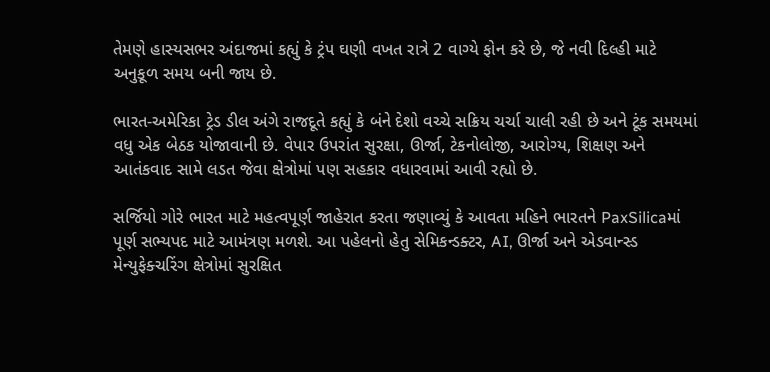તેમણે હાસ્યસભર અંદાજમાં કહ્યું કે ટ્રંપ ઘણી વખત રાત્રે 2 વાગ્યે ફોન કરે છે, જે નવી દિલ્હી માટે અનુકૂળ સમય બની જાય છે.

ભારત-અમેરિકા ટ્રેડ ડીલ અંગે રાજદૂતે કહ્યું કે બંને દેશો વચ્ચે સક્રિય ચર્ચા ચાલી રહી છે અને ટૂંક સમયમાં વધુ એક બેઠક યોજાવાની છે. વેપાર ઉપરાંત સુરક્ષા, ઊર્જા, ટેકનોલોજી, આરોગ્ય, શિક્ષણ અને આતંકવાદ સામે લડત જેવા ક્ષેત્રોમાં પણ સહકાર વધારવામાં આવી રહ્યો છે.

સર્જિયો ગોરે ભારત માટે મહત્વપૂર્ણ જાહેરાત કરતા જણાવ્યું કે આવતા મહિને ભારતને PaxSilicaમાં પૂર્ણ સભ્યપદ માટે આમંત્રણ મળશે. આ પહેલનો હેતુ સેમિકન્ડક્ટર, AI, ઊર્જા અને એડવાન્સ્ડ મેન્યુફેક્ચરિંગ ક્ષેત્રોમાં સુરક્ષિત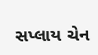સપ્લાય ચેન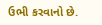ઉભી કરવાનો છે.